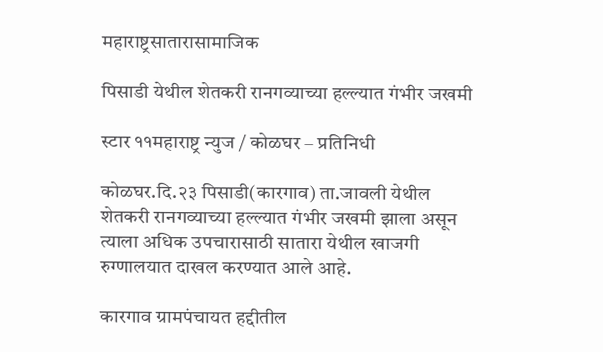महाराष्ट्रसातारासामाजिक

पिसाडी येथील शेतकरी रानगव्याच्या हल्ल्यात गंभीर जखमी

स्टार ११महाराष्ट्र न्युज / कोळघर – प्रतिनिधी

कोळघर.दि.२३ पिसाडी(कारगाव) ता.जावली येथील शेतकरी रानगव्याच्या हल्ल्यात गंभीर जखमी झाला असून त्याला अधिक उपचारासाठी सातारा येथील खाजगी रुग्णालयात दाखल करण्यात आले आहे.

कारगाव ग्रामपंचायत हद्दीतील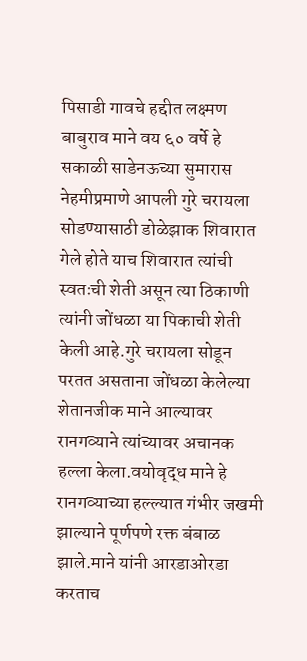पिसाडी गावचे हद्दीत लक्ष्मण बाबुराव माने वय ६० वर्षे हे सकाळी साडेनऊच्या सुमारास नेहमीप्रमाणे आपली गुरे चरायला सोडण्यासाठी डोळेझाक शिवारात गेले होते याच शिवारात त्यांची स्वतःची शेती असून त्या ठिकाणी त्यांनी जोंधळा या पिकाची शेती केली आहे.गुरे चरायला सोडून परतत असताना जोंधळा केलेल्या शेतानजीक माने आल्यावर रानगव्याने त्यांच्यावर अचानक हल्ला केला.वयोवृद्ध माने हे रानगव्याच्या हल्ल्यात गंभीर जखमी झाल्याने पूर्णपणे रक्त बंबाळ झाले.माने यांनी आरडाओरडा करताच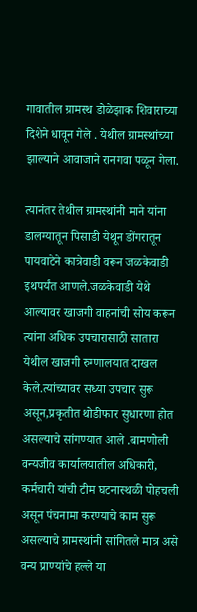गावातील ग्रामस्थ डोळेझाक शिवाराच्या दिशेने धावून गेले . येथील ग्रामस्थांच्या झाल्याने आवाजाने रानगवा पळून गेला.

त्यानंतर तेथील ग्रामस्थांनी माने यांना डालग्यातून पिसाडी येथून डोंगरातून पायवाटेने कात्रेवाडी वरून जळकेवाडी इथपर्यंत आणले.जळकेवाडी येथे आल्यावर खाजगी वाहनांची सोय करून त्यांना अधिक उपचारासाठी सातारा येथील खाजगी रुग्णालयात दाखल केले.त्यांच्यावर सध्या उपचार सुरू असून,प्रकृतीत थोडीफार सुधारणा होत असल्याचे सांगण्यात आले .बामणोली वन्यजीव कार्यालयातील अधिकारी, कर्मचारी यांची टीम घटनास्थळी पोहचली असून पंचनामा करण्याचे काम सुरू असल्याचे ग्रामस्थांनी सांगितले मात्र असे वन्य प्राण्यांचे हल्ले या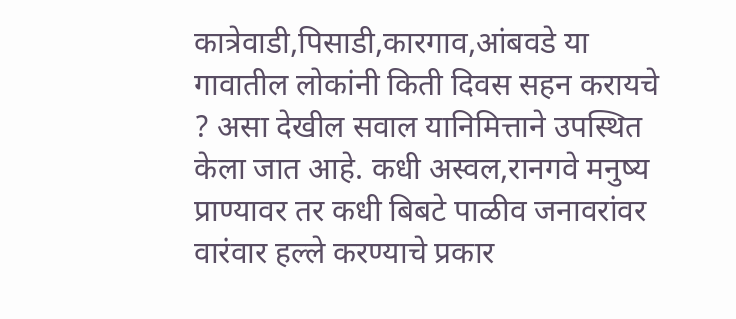कात्रेवाडी,पिसाडी,कारगाव,आंबवडे या गावातील लोकांनी किती दिवस सहन करायचे ? असा देखील सवाल यानिमित्ताने उपस्थित केला जात आहे. कधी अस्वल,रानगवे मनुष्य प्राण्यावर तर कधी बिबटे पाळीव जनावरांवर वारंवार हल्ले करण्याचे प्रकार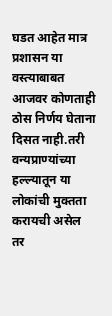घडत आहेत मात्र प्रशासन या वस्त्याबाबत आजवर कोणताही ठोस निर्णय घेताना दिसत नाही.तरी वन्यप्राण्यांच्या हल्ल्यातून या लोकांची मुक्तता करायची असेल तर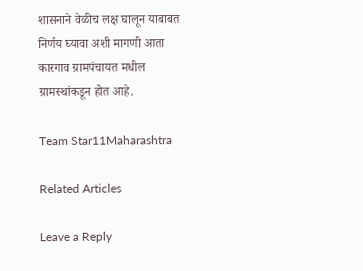शासनाने वेळीच लक्ष घालून याबाबत निर्णय घ्यावा अशी मागणी आता कारगाव ग्रामपंचायत मधील ग्रामस्थांकडून होत आहे.

Team Star11Maharashtra

Related Articles

Leave a Reply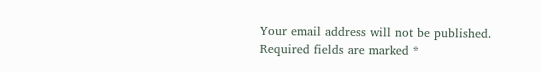Your email address will not be published. Required fields are marked *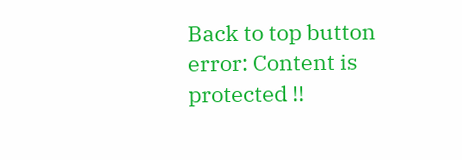Back to top button
error: Content is protected !!